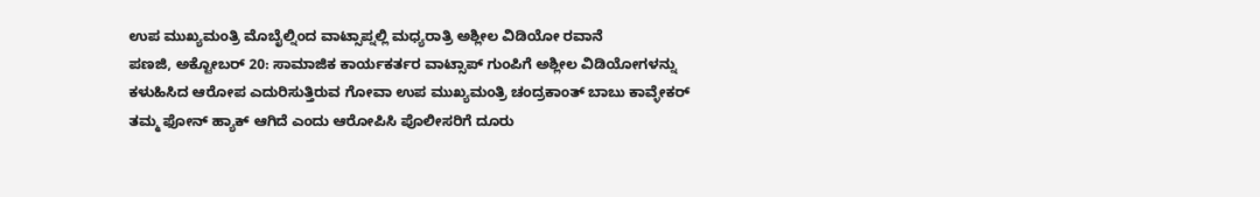ಉಪ ಮುಖ್ಯಮಂತ್ರಿ ಮೊಬೈಲ್ನಿಂದ ವಾಟ್ಸಾಪ್ನಲ್ಲಿ ಮಧ್ಯರಾತ್ರಿ ಅಶ್ಲೀಲ ವಿಡಿಯೋ ರವಾನೆ
ಪಣಜಿ, ಅಕ್ಟೋಬರ್ 20: ಸಾಮಾಜಿಕ ಕಾರ್ಯಕರ್ತರ ವಾಟ್ಸಾಪ್ ಗುಂಪಿಗೆ ಅಶ್ಲೀಲ ವಿಡಿಯೋಗಳನ್ನು ಕಳುಹಿಸಿದ ಆರೋಪ ಎದುರಿಸುತ್ತಿರುವ ಗೋವಾ ಉಪ ಮುಖ್ಯಮಂತ್ರಿ ಚಂದ್ರಕಾಂತ್ ಬಾಬು ಕಾವ್ಳೇಕರ್ ತಮ್ಮ ಫೋನ್ ಹ್ಯಾಕ್ ಆಗಿದೆ ಎಂದು ಆರೋಪಿಸಿ ಪೊಲೀಸರಿಗೆ ದೂರು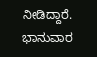ನೀಡಿದ್ದಾರೆ.
ಭಾನುವಾರ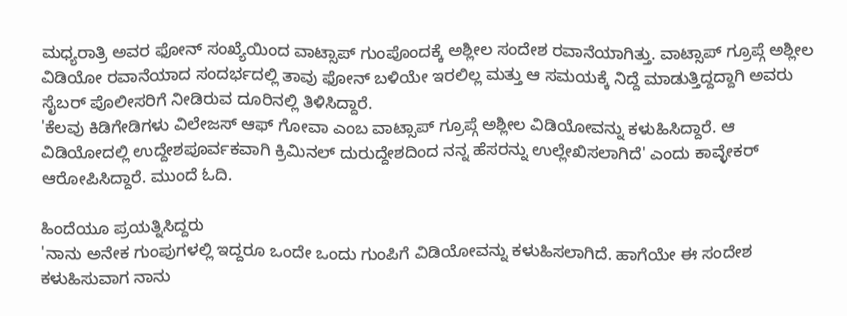ಮಧ್ಯರಾತ್ರಿ ಅವರ ಫೋನ್ ಸಂಖ್ಯೆಯಿಂದ ವಾಟ್ಸಾಪ್ ಗುಂಪೊಂದಕ್ಕೆ ಅಶ್ಲೀಲ ಸಂದೇಶ ರವಾನೆಯಾಗಿತ್ತು. ವಾಟ್ಸಾಪ್ ಗ್ರೂಪ್ಗೆ ಅಶ್ಲೀಲ ವಿಡಿಯೋ ರವಾನೆಯಾದ ಸಂದರ್ಭದಲ್ಲಿ ತಾವು ಫೋನ್ ಬಳಿಯೇ ಇರಲಿಲ್ಲ ಮತ್ತು ಆ ಸಮಯಕ್ಕೆ ನಿದ್ದೆ ಮಾಡುತ್ತಿದ್ದದ್ದಾಗಿ ಅವರು ಸೈಬರ್ ಪೊಲೀಸರಿಗೆ ನೀಡಿರುವ ದೂರಿನಲ್ಲಿ ತಿಳಿಸಿದ್ದಾರೆ.
'ಕೆಲವು ಕಿಡಿಗೇಡಿಗಳು ವಿಲೇಜಸ್ ಆಫ್ ಗೋವಾ ಎಂಬ ವಾಟ್ಸಾಪ್ ಗ್ರೂಪ್ಗೆ ಅಶ್ಲೀಲ ವಿಡಿಯೋವನ್ನು ಕಳುಹಿಸಿದ್ದಾರೆ. ಆ ವಿಡಿಯೋದಲ್ಲಿ ಉದ್ದೇಶಪೂರ್ವಕವಾಗಿ ಕ್ರಿಮಿನಲ್ ದುರುದ್ದೇಶದಿಂದ ನನ್ನ ಹೆಸರನ್ನು ಉಲ್ಲೇಖಿಸಲಾಗಿದೆ' ಎಂದು ಕಾವ್ಳೇಕರ್ ಆರೋಪಿಸಿದ್ದಾರೆ. ಮುಂದೆ ಓದಿ.

ಹಿಂದೆಯೂ ಪ್ರಯತ್ನಿಸಿದ್ದರು
'ನಾನು ಅನೇಕ ಗುಂಪುಗಳಲ್ಲಿ ಇದ್ದರೂ ಒಂದೇ ಒಂದು ಗುಂಪಿಗೆ ವಿಡಿಯೋವನ್ನು ಕಳುಹಿಸಲಾಗಿದೆ. ಹಾಗೆಯೇ ಈ ಸಂದೇಶ ಕಳುಹಿಸುವಾಗ ನಾನು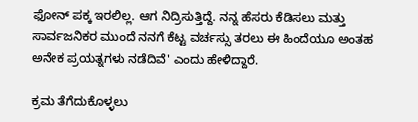ಫೋನ್ ಪಕ್ಕ ಇರಲಿಲ್ಲ. ಆಗ ನಿದ್ರಿಸುತ್ತಿದ್ದೆ. ನನ್ನ ಹೆಸರು ಕೆಡಿಸಲು ಮತ್ತು ಸಾರ್ವಜನಿಕರ ಮುಂದೆ ನನಗೆ ಕೆಟ್ಟ ವರ್ಚಸ್ಸು ತರಲು ಈ ಹಿಂದೆಯೂ ಅಂತಹ ಅನೇಕ ಪ್ರಯತ್ನಗಳು ನಡೆದಿವೆ' ಎಂದು ಹೇಳಿದ್ದಾರೆ.

ಕ್ರಮ ತೆಗೆದುಕೊಳ್ಳಲು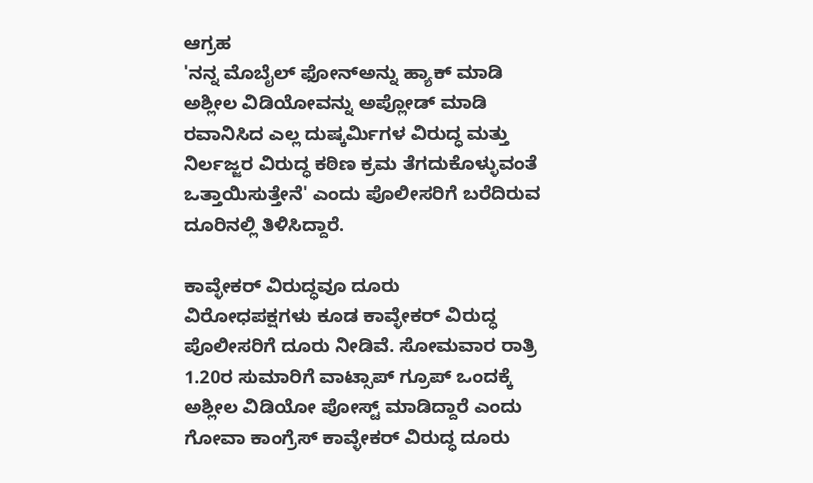ಆಗ್ರಹ
'ನನ್ನ ಮೊಬೈಲ್ ಫೋನ್ಅನ್ನು ಹ್ಯಾಕ್ ಮಾಡಿ ಅಶ್ಲೀಲ ವಿಡಿಯೋವನ್ನು ಅಪ್ಲೋಡ್ ಮಾಡಿ ರವಾನಿಸಿದ ಎಲ್ಲ ದುಷ್ಕರ್ಮಿಗಳ ವಿರುದ್ಧ ಮತ್ತು ನಿರ್ಲಜ್ಜರ ವಿರುದ್ಧ ಕಠಿಣ ಕ್ರಮ ತೆಗದುಕೊಳ್ಳುವಂತೆ ಒತ್ತಾಯಿಸುತ್ತೇನೆ' ಎಂದು ಪೊಲೀಸರಿಗೆ ಬರೆದಿರುವ ದೂರಿನಲ್ಲಿ ತಿಳಿಸಿದ್ದಾರೆ.

ಕಾವ್ಳೇಕರ್ ವಿರುದ್ಧವೂ ದೂರು
ವಿರೋಧಪಕ್ಷಗಳು ಕೂಡ ಕಾವ್ಳೇಕರ್ ವಿರುದ್ಧ ಪೊಲೀಸರಿಗೆ ದೂರು ನೀಡಿವೆ. ಸೋಮವಾರ ರಾತ್ರಿ 1.20ರ ಸುಮಾರಿಗೆ ವಾಟ್ಸಾಪ್ ಗ್ರೂಪ್ ಒಂದಕ್ಕೆ ಅಶ್ಲೀಲ ವಿಡಿಯೋ ಪೋಸ್ಟ್ ಮಾಡಿದ್ದಾರೆ ಎಂದು ಗೋವಾ ಕಾಂಗ್ರೆಸ್ ಕಾವ್ಳೇಕರ್ ವಿರುದ್ಧ ದೂರು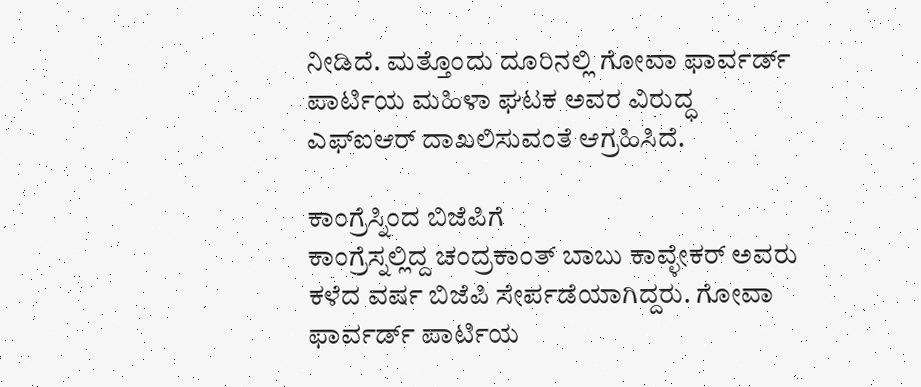ನೀಡಿದೆ. ಮತ್ತೊಂದು ದೂರಿನಲ್ಲಿ ಗೋವಾ ಫಾರ್ವರ್ಡ್ ಪಾರ್ಟಿಯ ಮಹಿಳಾ ಘಟಕ ಅವರ ವಿರುದ್ಧ ಎಫ್ಐಆರ್ ದಾಖಲಿಸುವಂತೆ ಆಗ್ರಹಿಸಿದೆ.

ಕಾಂಗ್ರೆಸ್ನಿಂದ ಬಿಜೆಪಿಗೆ
ಕಾಂಗ್ರೆಸ್ನಲ್ಲಿದ್ದ ಚಂದ್ರಕಾಂತ್ ಬಾಬು ಕಾವ್ಳೇಕರ್ ಅವರು ಕಳೆದ ವರ್ಷ ಬಿಜೆಪಿ ಸೇರ್ಪಡೆಯಾಗಿದ್ದರು. ಗೋವಾ ಫಾರ್ವರ್ಡ್ ಪಾರ್ಟಿಯ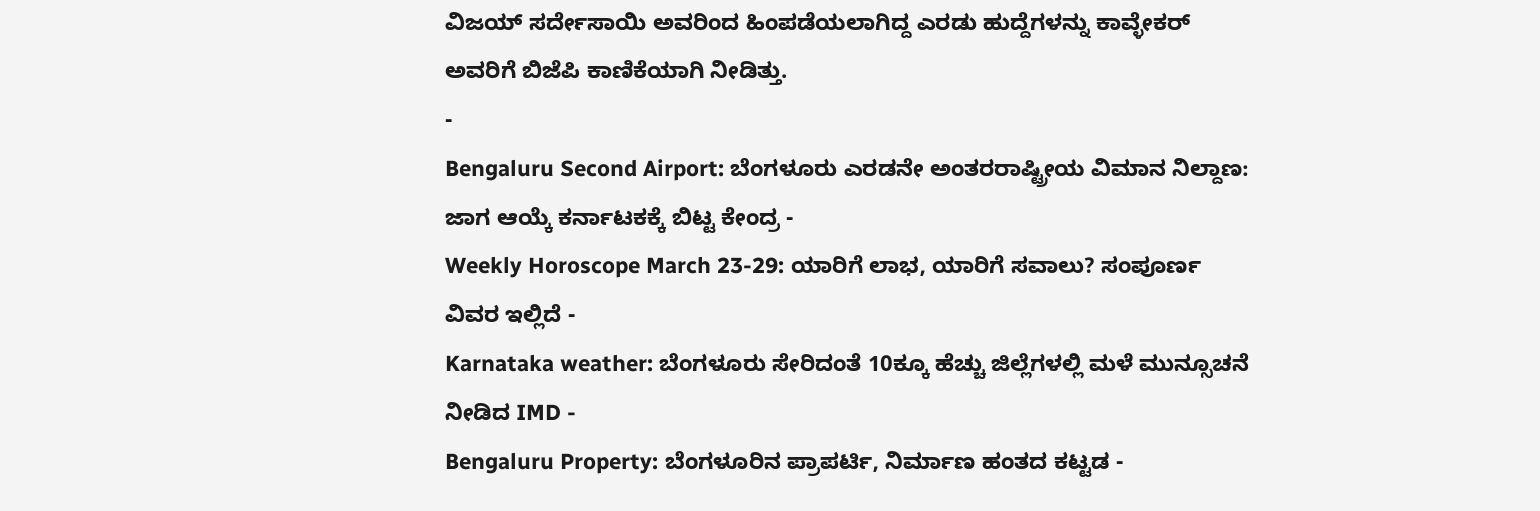ವಿಜಯ್ ಸರ್ದೇಸಾಯಿ ಅವರಿಂದ ಹಿಂಪಡೆಯಲಾಗಿದ್ದ ಎರಡು ಹುದ್ದೆಗಳನ್ನು ಕಾವ್ಳೇಕರ್ ಅವರಿಗೆ ಬಿಜೆಪಿ ಕಾಣಿಕೆಯಾಗಿ ನೀಡಿತ್ತು.
-
Bengaluru Second Airport: ಬೆಂಗಳೂರು ಎರಡನೇ ಅಂತರರಾಷ್ಟ್ರೀಯ ವಿಮಾನ ನಿಲ್ದಾಣ: ಜಾಗ ಆಯ್ಕೆ ಕರ್ನಾಟಕಕ್ಕೆ ಬಿಟ್ಟ ಕೇಂದ್ರ -
Weekly Horoscope March 23-29: ಯಾರಿಗೆ ಲಾಭ, ಯಾರಿಗೆ ಸವಾಲು? ಸಂಪೂರ್ಣ ವಿವರ ಇಲ್ಲಿದೆ -
Karnataka weather: ಬೆಂಗಳೂರು ಸೇರಿದಂತೆ 10ಕ್ಕೂ ಹೆಚ್ಚು ಜಿಲ್ಲೆಗಳಲ್ಲಿ ಮಳೆ ಮುನ್ಸೂಚನೆ ನೀಡಿದ IMD -
Bengaluru Property: ಬೆಂಗಳೂರಿನ ಪ್ರಾಪರ್ಟಿ, ನಿರ್ಮಾಣ ಹಂತದ ಕಟ್ಟಡ -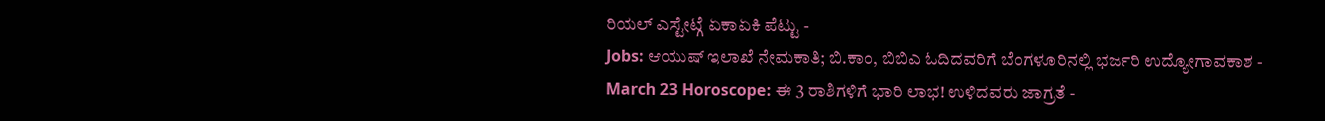ರಿಯಲ್ ಎಸ್ಟೇಟ್ಗೆ ಏಕಾಏಕಿ ಪೆಟ್ಟು -
Jobs: ಆಯುಷ್ ಇಲಾಖೆ ನೇಮಕಾತಿ; ಬಿ.ಕಾಂ, ಬಿಬಿಎ ಓದಿದವರಿಗೆ ಬೆಂಗಳೂರಿನಲ್ಲಿ ಭರ್ಜರಿ ಉದ್ಯೋಗಾವಕಾಶ -
March 23 Horoscope: ಈ 3 ರಾಶಿಗಳಿಗೆ ಭಾರಿ ಲಾಭ! ಉಳಿದವರು ಜಾಗ್ರತೆ -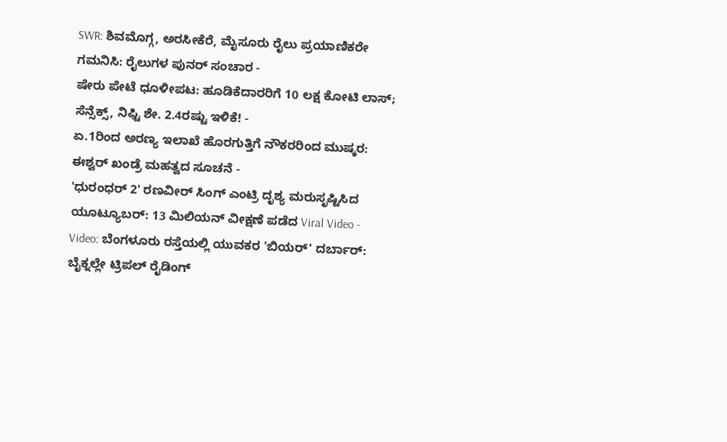SWR: ಶಿವಮೊಗ್ಗ, ಅರಸೀಕೆರೆ, ಮೈಸೂರು ರೈಲು ಪ್ರಯಾಣಿಕರೇ ಗಮನಿಸಿ: ರೈಲುಗಳ ಪುನರ್ ಸಂಚಾರ -
ಷೇರು ಪೇಟೆ ಧೂಳೀಪಟ: ಹೂಡಿಕೆದಾರರಿಗೆ 10 ಲಕ್ಷ ಕೋಟಿ ಲಾಸ್; ಸೆನ್ಸೆಕ್ಸ್, ನಿಫ್ಟಿ ಶೇ. 2.4ರಷ್ಟು ಇಳಿಕೆ! -
ಏ.1ರಿಂದ ಅರಣ್ಯ ಇಲಾಖೆ ಹೊರಗುತ್ತಿಗೆ ನೌಕರರಿಂದ ಮುಷ್ಕರ: ಈಶ್ವರ್ ಖಂಡ್ರೆ ಮಹತ್ವದ ಸೂಚನೆ -
'ಧುರಂಧರ್ 2' ರಣವೀರ್ ಸಿಂಗ್ ಎಂಟ್ರಿ ದೃಶ್ಯ ಮರುಸೃಷ್ಟಿಸಿದ ಯೂಟ್ಯೂಬರ್: 13 ಮಿಲಿಯನ್ ವೀಕ್ಷಣೆ ಪಡೆದ Viral Video -
Video: ಬೆಂಗಳೂರು ರಸ್ತೆಯಲ್ಲಿ ಯುವಕರ 'ಬಿಯರ್' ದರ್ಬಾರ್: ಬೈಕ್ನಲ್ಲೇ ಟ್ರಿಪಲ್ ರೈಡಿಂಗ್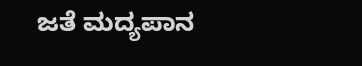ಜತೆ ಮದ್ಯಪಾನ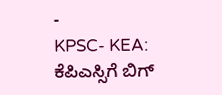-
KPSC- KEA: ಕೆಪಿಎಸ್ಸಿಗೆ ಬಿಗ್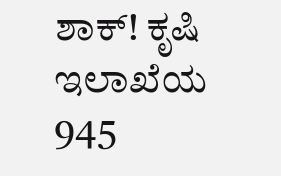ಶಾಕ್! ಕೃಷಿ ಇಲಾಖೆಯ 945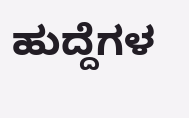ಹುದ್ದೆಗಳ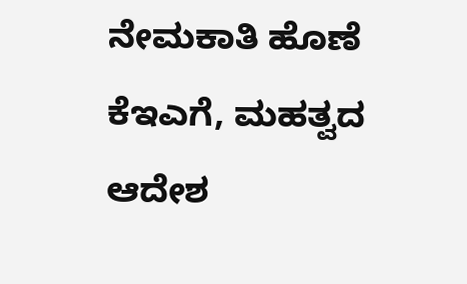ನೇಮಕಾತಿ ಹೊಣೆ ಕೆಇಎಗೆ, ಮಹತ್ವದ ಆದೇಶ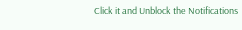Click it and Unblock the Notifications